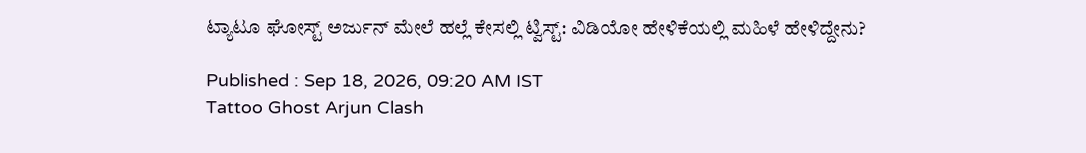ಟ್ಯಾಟೂ ಘೋಸ್ಟ್ ಅರ್ಜುನ್ ಮೇಲೆ ಹಲ್ಲೆ ಕೇಸಲ್ಲಿ ಟ್ವಿಸ್ಟ್: ವಿಡಿಯೋ ಹೇಳಿಕೆಯಲ್ಲಿ ಮಹಿಳೆ ಹೇಳಿದ್ದೇನು?

Published : Sep 18, 2026, 09:20 AM IST
Tattoo Ghost Arjun Clash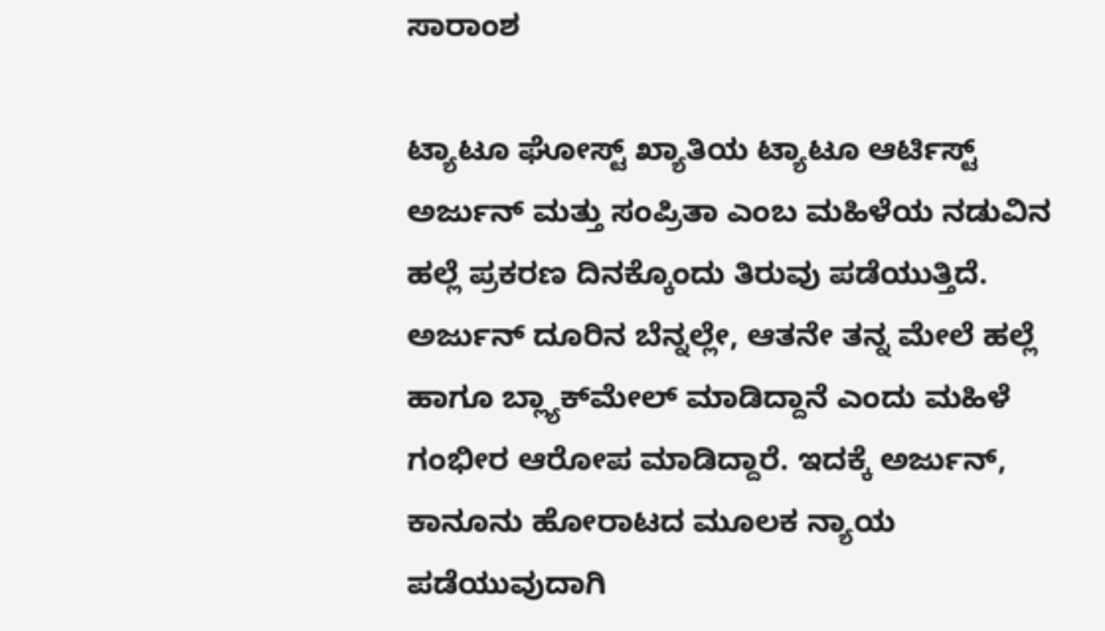ಸಾರಾಂಶ

ಟ್ಯಾಟೂ ಘೋಸ್ಟ್ ಖ್ಯಾತಿಯ ಟ್ಯಾಟೂ ಆರ್ಟಿಸ್ಟ್ ಅರ್ಜುನ್ ಮತ್ತು ಸಂಪ್ರಿತಾ ಎಂಬ ಮಹಿಳೆಯ ನಡುವಿನ ಹಲ್ಲೆ ಪ್ರಕರಣ ದಿನಕ್ಕೊಂದು ತಿರುವು ಪಡೆಯುತ್ತಿದೆ. ಅರ್ಜುನ್ ದೂರಿನ ಬೆನ್ನಲ್ಲೇ, ಆತನೇ ತನ್ನ ಮೇಲೆ ಹಲ್ಲೆ ಹಾಗೂ ಬ್ಲ್ಯಾಕ್‌ಮೇಲ್ ಮಾಡಿದ್ದಾನೆ ಎಂದು ಮಹಿಳೆ ಗಂಭೀರ ಆರೋಪ ಮಾಡಿದ್ದಾರೆ. ಇದಕ್ಕೆ ಅರ್ಜುನ್, ಕಾನೂನು ಹೋರಾಟದ ಮೂಲಕ ನ್ಯಾಯ ಪಡೆಯುವುದಾಗಿ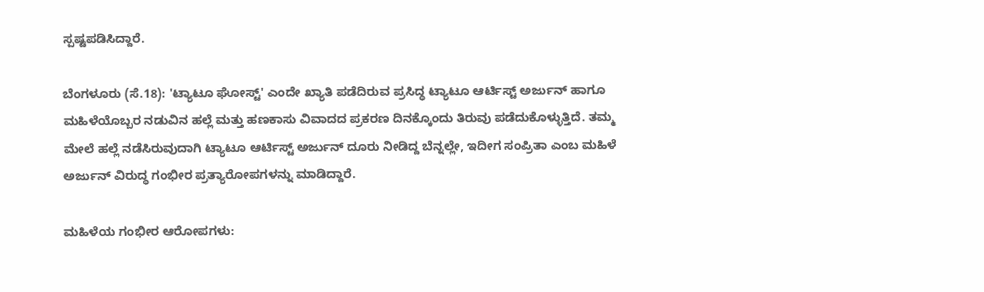ಸ್ಪಷ್ಟಪಡಿಸಿದ್ದಾರೆ.

ಬೆಂಗಳೂರು (ಸೆ.18): 'ಟ್ಯಾಟೂ ಘೋಸ್ಟ್' ಎಂದೇ ಖ್ಯಾತಿ ಪಡೆದಿರುವ ಪ್ರಸಿದ್ಧ ಟ್ಯಾಟೂ ಆರ್ಟಿಸ್ಟ್ ಅರ್ಜುನ್ ಹಾಗೂ ಮಹಿಳೆಯೊಬ್ಬರ ನಡುವಿನ ಹಲ್ಲೆ ಮತ್ತು ಹಣಕಾಸು ವಿವಾದದ ಪ್ರಕರಣ ದಿನಕ್ಕೊಂದು ತಿರುವು ಪಡೆದುಕೊಳ್ಳುತ್ತಿದೆ. ತಮ್ಮ ಮೇಲೆ ಹಲ್ಲೆ ನಡೆಸಿರುವುದಾಗಿ ಟ್ಯಾಟೂ ಆರ್ಟಿಸ್ಟ್ ಅರ್ಜುನ್ ದೂರು ನೀಡಿದ್ದ ಬೆನ್ನಲ್ಲೇ, ಇದೀಗ ಸಂಪ್ರಿತಾ ಎಂಬ ಮಹಿಳೆ ಅರ್ಜುನ್ ವಿರುದ್ಧ ಗಂಭೀರ ಪ್ರತ್ಯಾರೋಪಗಳನ್ನು ಮಾಡಿದ್ದಾರೆ.

ಮಹಿಳೆಯ ಗಂಭೀರ ಆರೋಪಗಳು: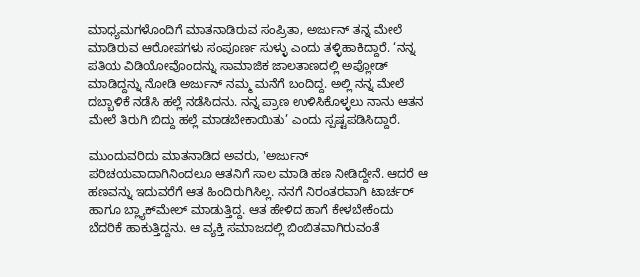ಮಾಧ್ಯಮಗಳೊಂದಿಗೆ ಮಾತನಾಡಿರುವ ಸಂಪ್ರಿತಾ, ಅರ್ಜುನ್ ತನ್ನ ಮೇಲೆ ಮಾಡಿರುವ ಆರೋಪಗಳು ಸಂಪೂರ್ಣ ಸುಳ್ಳು ಎಂದು ತಳ್ಳಿಹಾಕಿದ್ದಾರೆ. ‘ನನ್ನ ಪತಿಯ ವಿಡಿಯೋವೊಂದನ್ನು ಸಾಮಾಜಿಕ ಜಾಲತಾಣದಲ್ಲಿ ಅಪ್ಲೋಡ್ ಮಾಡಿದ್ದನ್ನು ನೋಡಿ ಅರ್ಜುನ್ ನಮ್ಮ ಮನೆಗೆ ಬಂದಿದ್ದ. ಅಲ್ಲಿ ನನ್ನ ಮೇಲೆ ದಬ್ಬಾಳಿಕೆ ನಡೆಸಿ ಹಲ್ಲೆ ನಡೆಸಿದನು. ನನ್ನ ಪ್ರಾಣ ಉಳಿಸಿಕೊಳ್ಳಲು ನಾನು ಆತನ ಮೇಲೆ ತಿರುಗಿ ಬಿದ್ದು ಹಲ್ಲೆ ಮಾಡಬೇಕಾಯಿತು’ ಎಂದು ಸ್ಪಷ್ಟಪಡಿಸಿದ್ದಾರೆ.

ಮುಂದುವರಿದು ಮಾತನಾಡಿದ ಅವರು, 'ಅರ್ಜುನ್ ಪರಿಚಯವಾದಾಗಿನಿಂದಲೂ ಆತನಿಗೆ ಸಾಲ ಮಾಡಿ ಹಣ ನೀಡಿದ್ದೇನೆ. ಆದರೆ ಆ ಹಣವನ್ನು ಇದುವರೆಗೆ ಆತ ಹಿಂದಿರುಗಿಸಿಲ್ಲ. ನನಗೆ ನಿರಂತರವಾಗಿ ಟಾರ್ಚರ್ ಹಾಗೂ ಬ್ಲ್ಯಾಕ್‌ಮೇಲ್ ಮಾಡುತ್ತಿದ್ದ. ಆತ ಹೇಳಿದ ಹಾಗೆ ಕೇಳಬೇಕೆಂದು ಬೆದರಿಕೆ ಹಾಕುತ್ತಿದ್ದನು. ಆ ವ್ಯಕ್ತಿ ಸಮಾಜದಲ್ಲಿ ಬಿಂಬಿತವಾಗಿರುವಂತೆ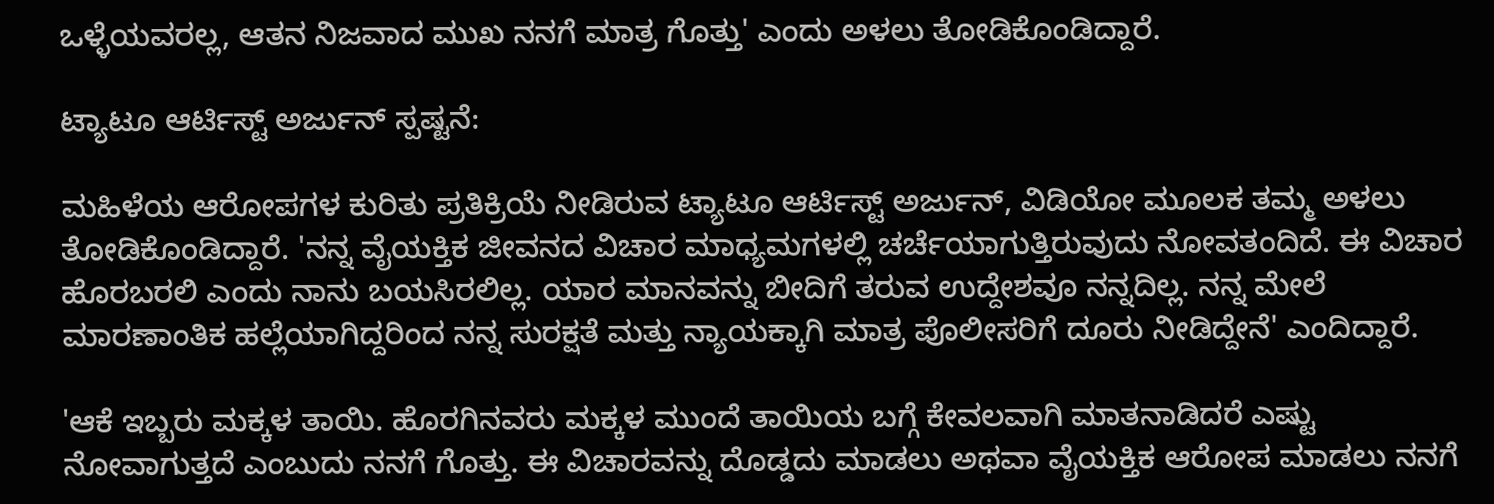ಒಳ್ಳೆಯವರಲ್ಲ, ಆತನ ನಿಜವಾದ ಮುಖ ನನಗೆ ಮಾತ್ರ ಗೊತ್ತು' ಎಂದು ಅಳಲು ತೋಡಿಕೊಂಡಿದ್ದಾರೆ.

ಟ್ಯಾಟೂ ಆರ್ಟಿಸ್ಟ್ ಅರ್ಜುನ್ ಸ್ಪಷ್ಟನೆ:

ಮಹಿಳೆಯ ಆರೋಪಗಳ ಕುರಿತು ಪ್ರತಿಕ್ರಿಯೆ ನೀಡಿರುವ ಟ್ಯಾಟೂ ಆರ್ಟಿಸ್ಟ್ ಅರ್ಜುನ್, ವಿಡಿಯೋ ಮೂಲಕ ತಮ್ಮ ಅಳಲು ತೋಡಿಕೊಂಡಿದ್ದಾರೆ. 'ನನ್ನ ವೈಯಕ್ತಿಕ ಜೀವನದ ವಿಚಾರ ಮಾಧ್ಯಮಗಳಲ್ಲಿ ಚರ್ಚೆಯಾಗುತ್ತಿರುವುದು ನೋವತಂದಿದೆ. ಈ ವಿಚಾರ ಹೊರಬರಲಿ ಎಂದು ನಾನು ಬಯಸಿರಲಿಲ್ಲ. ಯಾರ ಮಾನವನ್ನು ಬೀದಿಗೆ ತರುವ ಉದ್ದೇಶವೂ ನನ್ನದಿಲ್ಲ. ನನ್ನ ಮೇಲೆ ಮಾರಣಾಂತಿಕ ಹಲ್ಲೆಯಾಗಿದ್ದರಿಂದ ನನ್ನ ಸುರಕ್ಷತೆ ಮತ್ತು ನ್ಯಾಯಕ್ಕಾಗಿ ಮಾತ್ರ ಪೊಲೀಸರಿಗೆ ದೂರು ನೀಡಿದ್ದೇನೆ' ಎಂದಿದ್ದಾರೆ.

'ಆಕೆ ಇಬ್ಬರು ಮಕ್ಕಳ ತಾಯಿ. ಹೊರಗಿನವರು ಮಕ್ಕಳ ಮುಂದೆ ತಾಯಿಯ ಬಗ್ಗೆ ಕೇವಲವಾಗಿ ಮಾತನಾಡಿದರೆ ಎಷ್ಟು ನೋವಾಗುತ್ತದೆ ಎಂಬುದು ನನಗೆ ಗೊತ್ತು. ಈ ವಿಚಾರವನ್ನು ದೊಡ್ಡದು ಮಾಡಲು ಅಥವಾ ವೈಯಕ್ತಿಕ ಆರೋಪ ಮಾಡಲು ನನಗೆ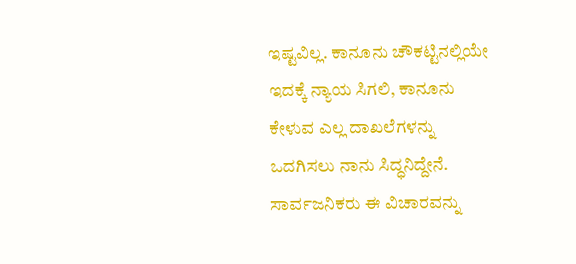ಇಷ್ಟವಿಲ್ಲ. ಕಾನೂನು ಚೌಕಟ್ಟಿನಲ್ಲಿಯೇ ಇದಕ್ಕೆ ನ್ಯಾಯ ಸಿಗಲಿ, ಕಾನೂನು ಕೇಳುವ ಎಲ್ಲ ದಾಖಲೆಗಳನ್ನು ಒದಗಿಸಲು ನಾನು ಸಿದ್ಧನಿದ್ದೇನೆ. ಸಾರ್ವಜನಿಕರು ಈ ವಿಚಾರವನ್ನು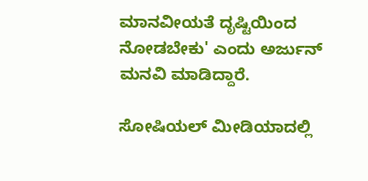ಮಾನವೀಯತೆ ದೃಷ್ಟಿಯಿಂದ ನೋಡಬೇಕು' ಎಂದು ಅರ್ಜುನ್ ಮನವಿ ಮಾಡಿದ್ದಾರೆ.

ಸೋಷಿಯಲ್ ಮೀಡಿಯಾದಲ್ಲಿ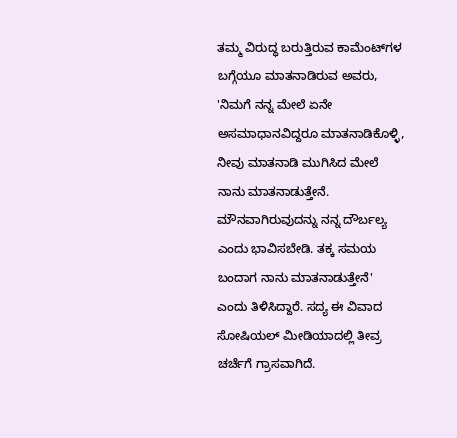ತಮ್ಮ ವಿರುದ್ಧ ಬರುತ್ತಿರುವ ಕಾಮೆಂಟ್‌ಗಳ ಬಗ್ಗೆಯೂ ಮಾತನಾಡಿರುವ ಅವರು, 'ನಿಮಗೆ ನನ್ನ ಮೇಲೆ ಏನೇ ಅಸಮಾಧಾನವಿದ್ದರೂ ಮಾತನಾಡಿಕೊಳ್ಳಿ, ನೀವು ಮಾತನಾಡಿ ಮುಗಿಸಿದ ಮೇಲೆ ನಾನು ಮಾತನಾಡುತ್ತೇನೆ. ಮೌನವಾಗಿರುವುದನ್ನು ನನ್ನ ದೌರ್ಬಲ್ಯ ಎಂದು ಭಾವಿಸಬೇಡಿ. ತಕ್ಕ ಸಮಯ ಬಂದಾಗ ನಾನು ಮಾತನಾಡುತ್ತೇನೆ' ಎಂದು ತಿಳಿಸಿದ್ದಾರೆ. ಸದ್ಯ ಈ ವಿವಾದ ಸೋಷಿಯಲ್ ಮೀಡಿಯಾದಲ್ಲಿ ತೀವ್ರ ಚರ್ಚೆಗೆ ಗ್ರಾಸವಾಗಿದೆ.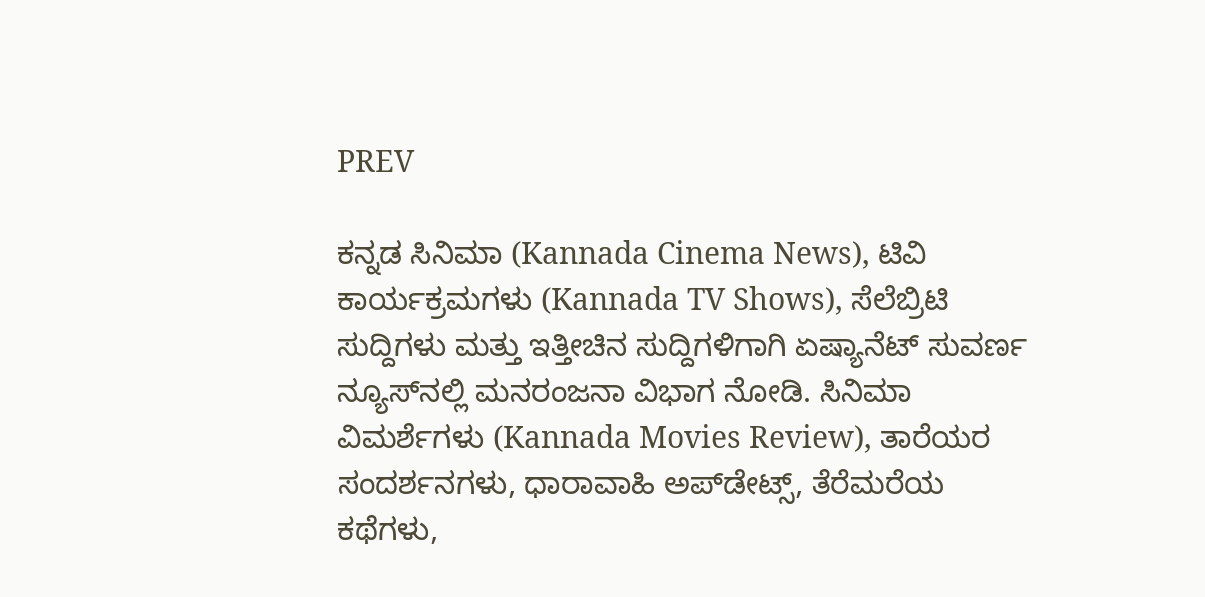PREV

ಕನ್ನಡ ಸಿನಿಮಾ (Kannada Cinema News), ಟಿವಿ ಕಾರ್ಯಕ್ರಮಗಳು (Kannada TV Shows), ಸೆಲೆಬ್ರಿಟಿ ಸುದ್ದಿಗಳು ಮತ್ತು ಇತ್ತೀಚಿನ ಸುದ್ದಿಗಳಿಗಾಗಿ ಏಷ್ಯಾನೆಟ್ ಸುವರ್ಣ ನ್ಯೂಸ್‌ನಲ್ಲಿ ಮನರಂಜನಾ ವಿಭಾಗ ನೋಡಿ. ಸಿನಿಮಾ ವಿಮರ್ಶೆಗಳು (Kannada Movies Review), ತಾರೆಯರ ಸಂದರ್ಶನಗಳು, ಧಾರಾವಾಹಿ ಅಪ್‌ಡೇಟ್ಸ್‌, ತೆರೆಮರೆಯ ಕಥೆಗಳು,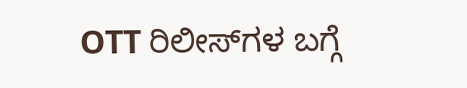OTT ರಿಲೀಸ್‌ಗಳ ಬಗ್ಗೆ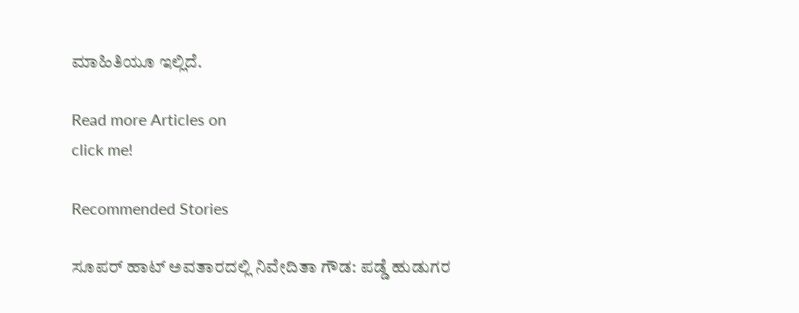ಮಾಹಿತಿಯೂ ಇಲ್ಲಿದೆ.

Read more Articles on
click me!

Recommended Stories

ಸೂಪರ್ ಹಾಟ್ ಅವತಾರದಲ್ಲಿ ನಿವೇದಿತಾ ಗೌಡ: ಪಡ್ಡೆ ಹುಡುಗರ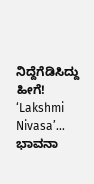ನಿದ್ದೆಗೆಡಿಸಿದ್ದು ಹೀಗೆ!
‘Lakshmi Nivasa’... ಭಾವನಾ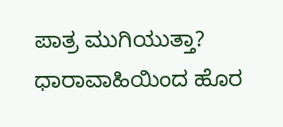ಪಾತ್ರ ಮುಗಿಯುತ್ತಾ? ಧಾರಾವಾಹಿಯಿಂದ ಹೊರ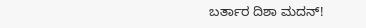ಬರ್ತಾರ ದಿಶಾ ಮದನ್!